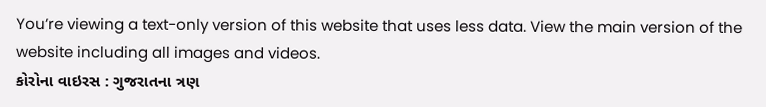You’re viewing a text-only version of this website that uses less data. View the main version of the website including all images and videos.
કોરોના વાઇરસ : ગુજરાતના ત્રણ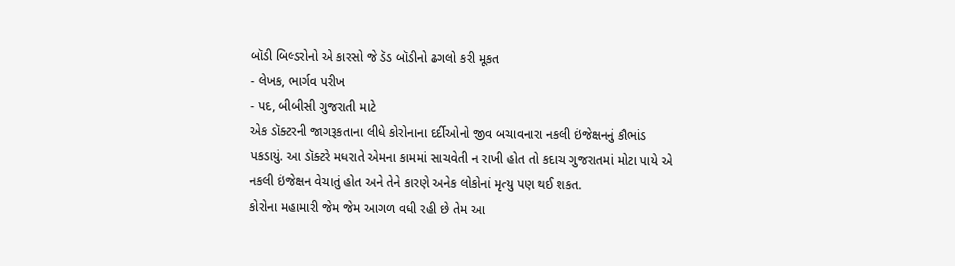બૉડી બિલ્ડરોનો એ કારસો જે ડૅડ બૉડીનો ઢગલો કરી મૂકત
- લેખક, ભાર્ગવ પરીખ
- પદ, બીબીસી ગુજરાતી માટે
એક ડૉક્ટરની જાગરૂકતાના લીધે કોરોનાના દર્દીઓનો જીવ બચાવનારા નકલી ઇંજેક્ષનનું કૌભાંડ પકડાયું. આ ડૉક્ટરે મધરાતે એમના કામમાં સાચવેતી ન રાખી હોત તો કદાચ ગુજરાતમાં મોટા પાયે એ નકલી ઇંજેક્ષન વેચાતું હોત અને તેને કારણે અનેક લોકોનાં મૃત્યુ પણ થઈ શકત.
કોરોના મહામારી જેમ જેમ આગળ વધી રહી છે તેમ આ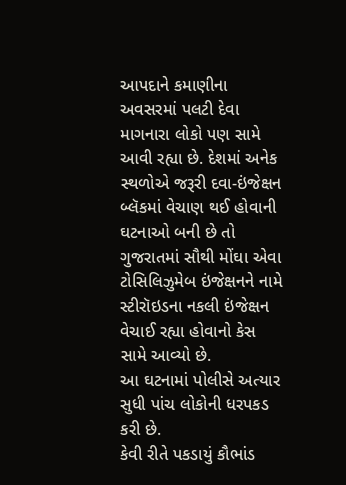આપદાને કમાણીના અવસરમાં પલટી દેવા માગનારા લોકો પણ સામે આવી રહ્યા છે. દેશમાં અનેક સ્થળોએ જરૂરી દવા-ઇંજેક્ષન બ્લૅકમાં વેચાણ થઈ હોવાની ઘટનાઓ બની છે તો ગુજરાતમાં સૌથી મોંઘા એવા ટોસિલિઝુમેબ ઇંજેક્ષનને નામે સ્ટીરૉઇડના નકલી ઇંજેક્ષન વેચાઈ રહ્યા હોવાનો કેસ સામે આવ્યો છે.
આ ઘટનામાં પોલીસે અત્યાર સુધી પાંચ લોકોની ધરપકડ કરી છે.
કેવી રીતે પકડાયું કૌભાંડ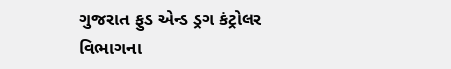ગુજરાત ફુડ એન્ડ ડ્રગ કંટ્રોલર વિભાગના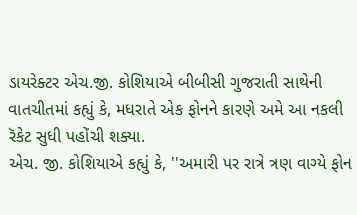ડાયરેક્ટર એચ.જી. કોશિયાએ બીબીસી ગુજરાતી સાથેની વાતચીતમાં કહ્યું કે, મધરાતે એક ફોનને કારણે અમે આ નકલી રૅકેટ સુધી પહોંચી શક્યા.
એચ. જી. કોશિયાએ કહ્યું કે, ''અમારી પર રાત્રે ત્રણ વાગ્યે ફોન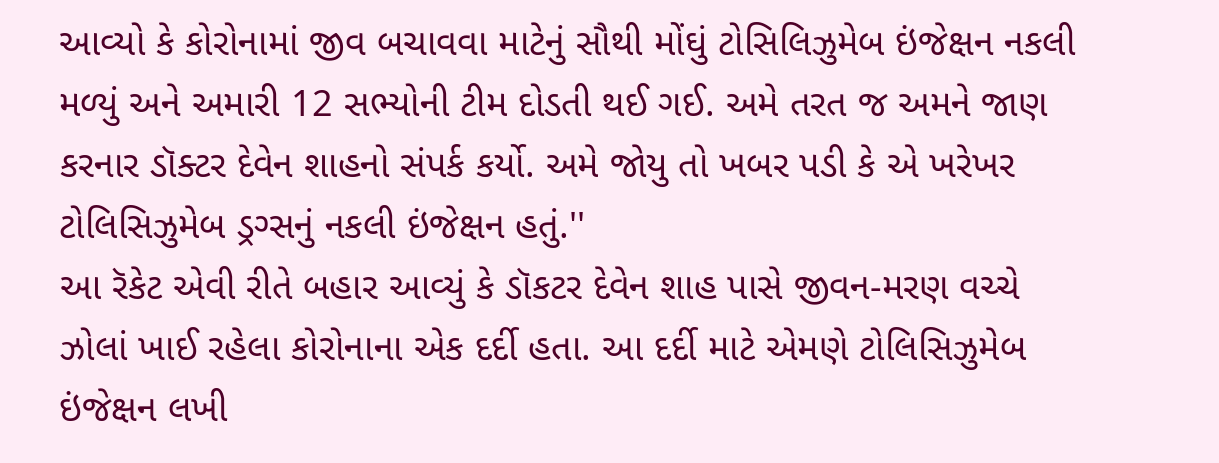આવ્યો કે કોરોનામાં જીવ બચાવવા માટેનું સૌથી મોંઘું ટોસિલિઝુમેબ ઇંજેક્ષન નકલી મળ્યું અને અમારી 12 સભ્યોની ટીમ દોડતી થઈ ગઈ. અમે તરત જ અમને જાણ કરનાર ડૉક્ટર દેવેન શાહનો સંપર્ક કર્યો. અમે જોયુ તો ખબર પડી કે એ ખરેખર ટોલિસિઝુમેબ ડ્રગ્સનું નકલી ઇંજેક્ષન હતું.''
આ રૅકેટ એવી રીતે બહાર આવ્યું કે ડૉકટર દેવેન શાહ પાસે જીવન-મરણ વચ્ચે ઝોલાં ખાઈ રહેલા કોરોનાના એક દર્દી હતા. આ દર્દી માટે એમણે ટોલિસિઝુમેબ ઇંજેક્ષન લખી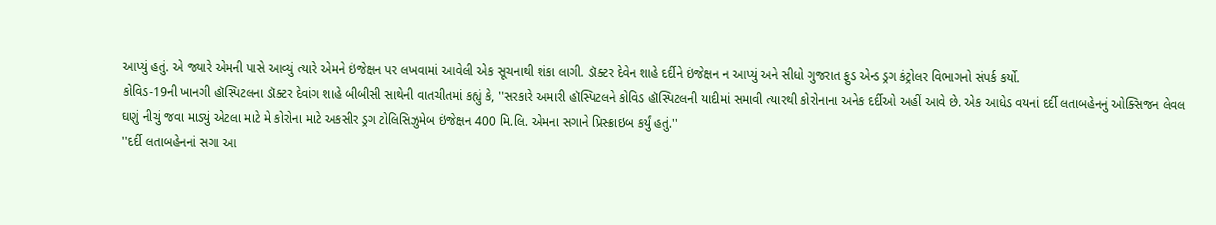આપ્યું હતું. એ જ્યારે એમની પાસે આવ્યું ત્યારે એમને ઇંજેક્ષન પર લખવામાં આવેલી એક સૂચનાથી શંકા લાગી. ડૉક્ટર દેવેન શાહે દર્દીને ઇંજેક્ષન ન આપ્યું અને સીધો ગુજરાત ફુડ એન્ડ ડ્રગ કંટ્રોલર વિભાગનો સંપર્ક કર્યો.
કોવિડ-19ની ખાનગી હૉસ્પિટલના ડૉક્ટર દેવાંગ શાહે બીબીસી સાથેની વાતચીતમાં કહ્યું કે, ''સરકારે અમારી હૉસ્પિટલને કોવિડ હૉસ્પિટલની યાદીમાં સમાવી ત્યારથી કોરોનાના અનેક દર્દીઓ અહીં આવે છે. એક આધેડ વયનાં દર્દી લતાબહેનનું ઓક્સિજન લેવલ ઘણું નીચું જવા માડ્યું એટલા માટે મે કોરોના માટે અકસીર ડ્રગ ટોલિસિઝુમેબ ઇંજેક્ષન 400 મિ.લિ. એમના સગાને પ્રિસ્ક્રાઇબ કર્યું હતું.''
''દર્દી લતાબહેનનાં સગા આ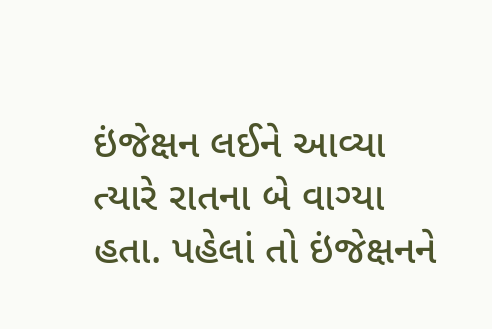ઇંજેક્ષન લઈને આવ્યા ત્યારે રાતના બે વાગ્યા હતા. પહેલાં તો ઇંજેક્ષનને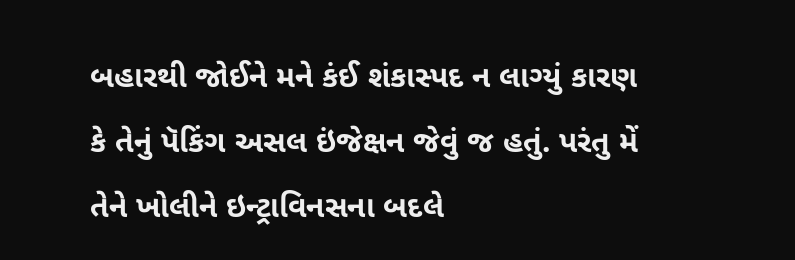બહારથી જોઈને મને કંઈ શંકાસ્પદ ન લાગ્યું કારણ કે તેનું પૅકિંગ અસલ ઇંજેક્ષન જેવું જ હતું. પરંતુ મેં તેને ખોલીને ઇન્ટ્રાવિનસના બદલે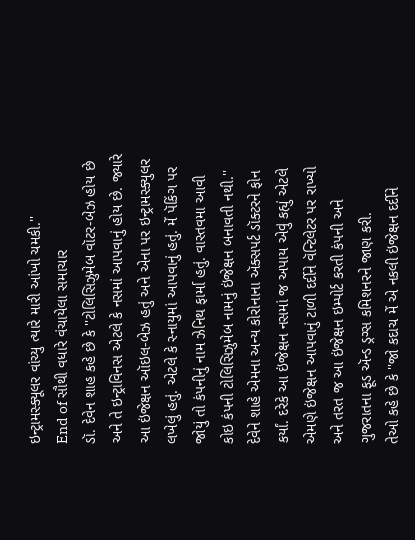ઇન્ટ્રામસ્ક્યૂલર વાંચ્યુ ત્યારે મારી આંખો ચમકી.''
End of સૌથી વધારે વંચાયેલા સમાચાર
ડૉ. દેવેન શાહ કહે છે કે ''ટોલિસિઝુમેબ વૉટર-બેઝ હોય છે અને તે ઇન્ટ્રાવિનસ એટલે કે નસમાં આપવાનું હોય છે. જ્યારે આ ઇંજેક્ષન ઑઇલ-બેઝ હતું અને એના પર ઇન્ટ્રામસ્ક્યુલર લખેલું હતું. એટલે કે સ્નાયુમાં આપવાનું હતું. મેં પૅકિંગ પર જોયું તો કંપનીનું નામ ઝેનિથ ફાર્મા હતું. વાસ્તવમા આવી કોઇ કંપની ટોલિસિઝુમેબ નામનું ઇંજેક્ષન બનાવતી નથી.''
દેવેને શાહે એમના અન્ય કોરોનાના ઍક્સપર્ટ ડૉક્ટરને ફોન કર્યાં. દરેકે આ ઇંજેક્ષન નસમાં જ અપાય એવું કહ્યું એટલે એમણે ઇંજેક્ષન આપવાનું ટાળી દર્દીને વૅન્ટિલેટર પર રાખ્યો અને તરત જ આ ઇંજેક્ષન ઇમ્પોર્ટ કરતી કંપની અને ગુજરાતના ફૂડ ઍન્ડ ડ્રગ્સ કમિશનરને જાણ કરી.
તેઓ કહે છે કે ''જો કદાચ મેં એ નકલી ઇંજેક્ષન દર્દીને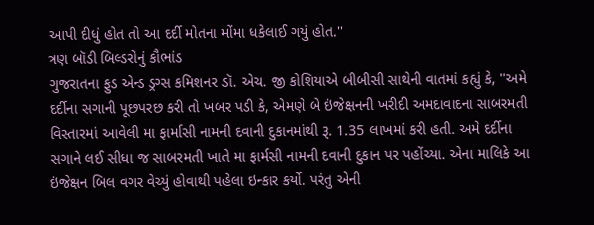આપી દીધું હોત તો આ દર્દી મોતના મોંમા ધકેલાઈ ગયું હોત.''
ત્રણ બૉડી બિલ્ડરોનું કૌભાંડ
ગુજરાતના ફુડ એન્ડ ડ્રગ્સ કમિશનર ડૉ. એચ. જી કોશિયાએ બીબીસી સાથેની વાતમાં કહ્યું કે, ''અમે દર્દીના સગાની પૂછપરછ કરી તો ખબર પડી કે, એમણે બે ઇંજેક્ષનની ખરીદી અમદાવાદના સાબરમતી વિસ્તારમાં આવેલી મા ફાર્માસી નામની દવાની દુકાનમાંથી રૂ. 1.35 લાખમાં કરી હતી. અમે દર્દીના સગાને લઈ સીધા જ સાબરમતી ખાતે મા ફાર્મસી નામની દવાની દુકાન પર પહોંચ્યા. એના માલિકે આ ઇંજેક્ષન બિલ વગર વેચ્યું હોવાથી પહેલા ઇન્કાર કર્યો. પરંતુ એની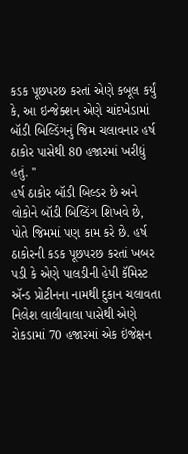કડક પૂછપરછ કરતાં એણે કબૂલ કર્યું કે, આ ઇન્જેક્શન એણે ચાંદખેડામાં બૉડી બિલ્ડિંગનું જિમ ચલાવનાર હર્ષ ઠાકોર પાસેથી 80 હજારમાં ખરીદ્યું હતું. ''
હર્ષ ઠાકોર બૉડી બિલ્ડર છે અને લોકોને બૉડી બિલ્ડિંગ શિખવે છે, પોતે જિમમાં પણ કામ કરે છે. હર્ષ ઠાકોરની કડક પૂછપરછ કરતાં ખબર પડી કે એણે પાલડીની હેપી કૅમિસ્ટ ઍન્ડ પ્રોટીનના નામથી દુકાન ચલાવતા નિલેશ લાલીવાલા પાસેથી એણે રોકડામાં 70 હજારમાં એક ઇંજેક્ષન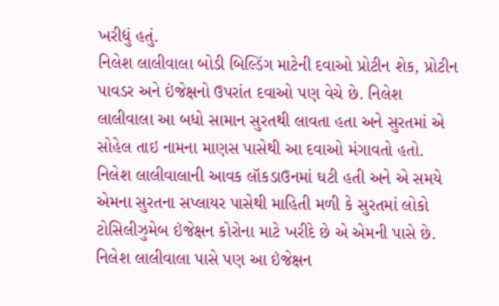ખરીદ્યું હતું.
નિલેશ લાલીવાલા બોડી બિલ્ડિંગ માટેની દવાઓ પ્રોટીન શેક, પ્રોટીન પાવડર અને ઇંજેક્ષનો ઉપરાંત દવાઓ પણ વેચે છે. નિલેશ લાલીવાલા આ બધો સામાન સુરતથી લાવતા હતા અને સુરતમાં એ સોહેલ તાઇ નામના માણસ પાસેથી આ દવાઓ મંગાવતો હતો.
નિલેશ લાલીવાલાની આવક લૉકડાઉનમાં ઘટી હતી અને એ સમયે એમના સુરતના સપ્લાયર પાસેથી માહિતી મળી કે સુરતમાં લોકો ટોસિલીઝુમેબ ઇંજેક્ષન કોરોના માટે ખરીદે છે એ એમની પાસે છે.
નિલેશ લાલીવાલા પાસે પણ આ ઇંજેક્ષન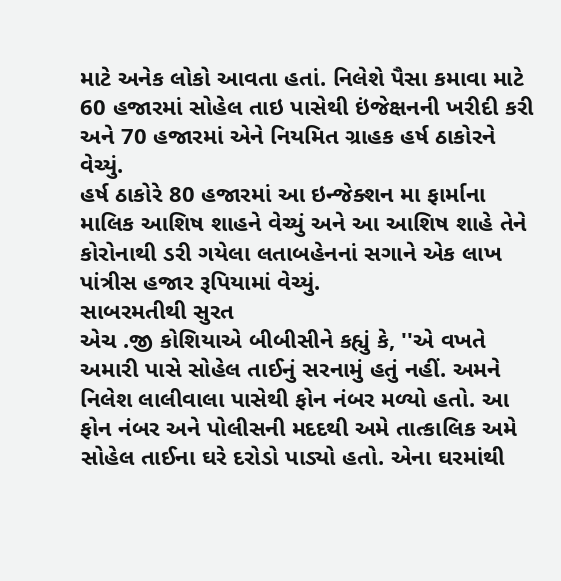માટે અનેક લોકો આવતા હતાં. નિલેશે પૈસા કમાવા માટે 60 હજારમાં સોહેલ તાઇ પાસેથી ઇંજેક્ષનની ખરીદી કરી અને 70 હજારમાં એને નિયમિત ગ્રાહક હર્ષ ઠાકોરને વેચ્યું.
હર્ષ ઠાકોરે 80 હજારમાં આ ઇન્જેક્શન મા ફાર્માના માલિક આશિષ શાહને વેચ્યું અને આ આશિષ શાહે તેને કોરોનાથી ડરી ગયેલા લતાબહેનનાં સગાને એક લાખ પાંત્રીસ હજાર રૂપિયામાં વેચ્યું.
સાબરમતીથી સુરત
એચ .જી કોશિયાએ બીબીસીને કહ્યું કે, ''એ વખતે અમારી પાસે સોહેલ તાઈનું સરનામું હતું નહીં. અમને નિલેશ લાલીવાલા પાસેથી ફોન નંબર મળ્યો હતો. આ ફોન નંબર અને પોલીસની મદદથી અમે તાત્કાલિક અમે સોહેલ તાઈના ઘરે દરોડો પાડ્યો હતો. એના ઘરમાંથી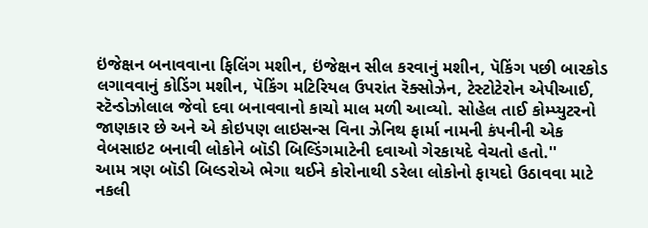ઇંજેક્ષન બનાવવાના ફિલિંગ મશીન, ઇંજેક્ષન સીલ કરવાનું મશીન, પૅકિંગ પછી બારકોડ લગાવવાનું કોડિંગ મશીન, પૅકિંગ મટિરિયલ ઉપરાંત રૅક્સોઝેન, ટેસ્ટોટેરોન એપીઆઈ, સ્ટૅન્ડોઝોલાલ જેવો દવા બનાવવાનો કાચો માલ મળી આવ્યો. સોહેલ તાઈ કોમ્પ્યુટરનો જાણકાર છે અને એ કોઇપણ લાઇસન્સ વિના ઝેનિથ ફાર્મા નામની કંપનીની એક વેબસાઇટ બનાવી લોકોને બૉડી બિલ્ડિંગમાટેની દવાઓ ગેરકાયદે વેચતો હતો.''
આમ ત્રણ બૉડી બિલ્ડરોએ ભેગા થઈને કોરોનાથી ડરેલા લોકોનો ફાયદો ઉઠાવવા માટે નકલી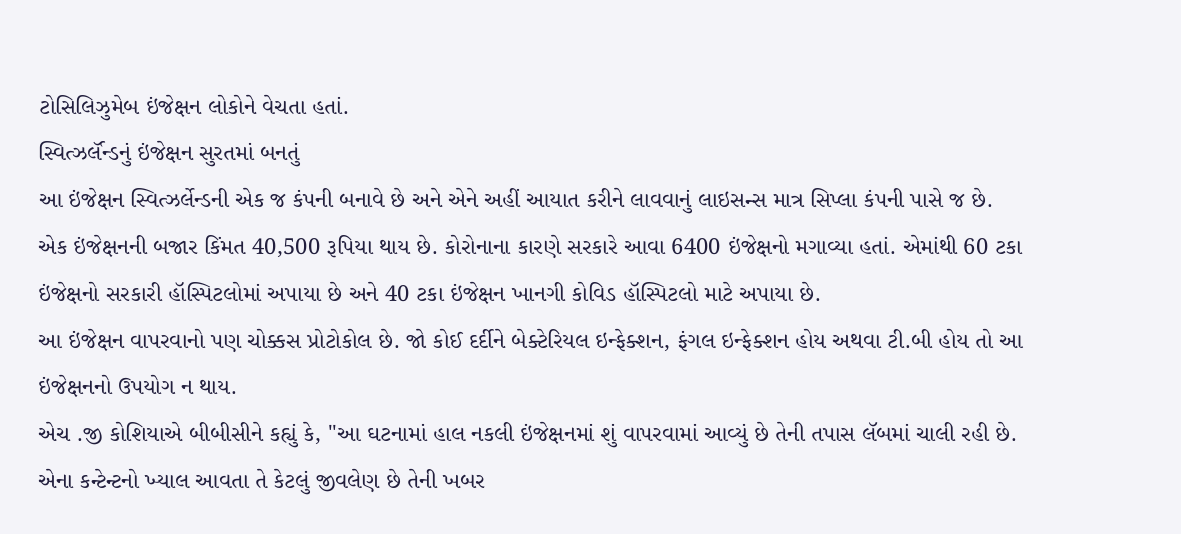ટોસિલિઝુમેબ ઇંજેક્ષન લોકોને વેચતા હતાં.
સ્વિત્ઝર્લૅન્ડનું ઇંજેક્ષન સુરતમાં બનતું
આ ઇંજેક્ષન સ્વિત્ઝર્લેન્ડની એક જ કંપની બનાવે છે અને એને અહીં આયાત કરીને લાવવાનું લાઇસન્સ માત્ર સિપ્લા કંપની પાસે જ છે.
એક ઇંજેક્ષનની બજાર કિંમત 40,500 રૂપિયા થાય છે. કોરોનાના કારણે સરકારે આવા 6400 ઇંજેક્ષનો મગાવ્યા હતાં. એમાંથી 60 ટકા ઇંજેક્ષનો સરકારી હૉસ્પિટલોમાં અપાયા છે અને 40 ટકા ઇંજેક્ષન ખાનગી કોવિડ હૉસ્પિટલો માટે અપાયા છે.
આ ઇંજેક્ષન વાપરવાનો પણ ચોક્કસ પ્રોટોકોલ છે. જો કોઈ દર્દીને બેક્ટેરિયલ ઇન્ફેક્શન, ફંગલ ઇન્ફેક્શન હોય અથવા ટી.બી હોય તો આ ઇંજેક્ષનનો ઉપયોગ ન થાય.
એચ .જી કોશિયાએ બીબીસીને કહ્યું કે, ''આ ઘટનામાં હાલ નકલી ઇંજેક્ષનમાં શું વાપરવામાં આવ્યું છે તેની તપાસ લૅબમાં ચાલી રહી છે. એના કન્ટેન્ટનો ખ્યાલ આવતા તે કેટલું જીવલેણ છે તેની ખબર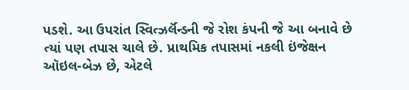પડશે. આ ઉપરાંત સ્વિત્ઝર્લૅન્ડની જે રોશ કંપની જે આ બનાવે છે ત્યાં પણ તપાસ ચાલે છે. પ્રાથમિક તપાસમાં નકલી ઇંજેક્ષન ઑઇલ-બેઝ છે, એટલે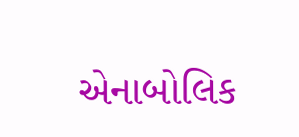એનાબોલિક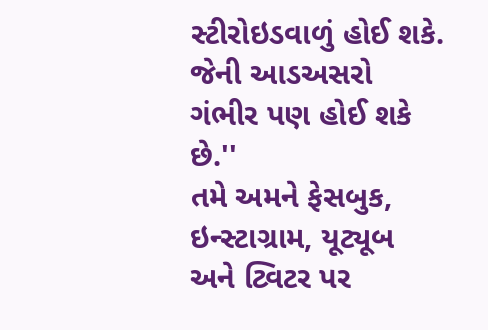સ્ટીરોઇડવાળું હોઈ શકે. જેની આડઅસરો ગંભીર પણ હોઈ શકે છે.''
તમે અમને ફેસબુક, ઇન્સ્ટાગ્રામ, યૂટ્યૂબ અને ટ્વિટર પર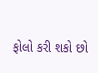ફોલો કરી શકો છો